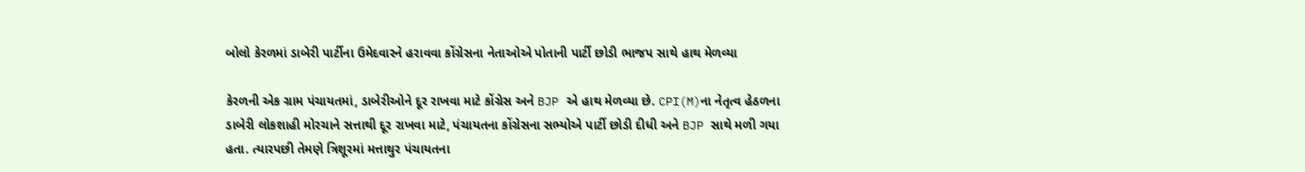બોલો કેરળમાં ડાબેરી પાર્ટીના ઉમેદવારને હરાવવા કોંગ્રેસના નેતાઓએ પોતાની પાર્ટી છોડી ભાજપ સાથે હાથ મેળવ્યા

કેરળની એક ગ્રામ પંચાયતમાં, ડાબેરીઓને દૂર રાખવા માટે કોંગ્રેસ અને BJP એ હાથ મેળવ્યા છે. CPI(M)ના નેતૃત્વ હેઠળના ડાબેરી લોકશાહી મોરચાને સત્તાથી દૂર રાખવા માટે, પંચાયતના કોંગ્રેસના સભ્યોએ પાર્ટી છોડી દીધી અને BJP સાથે મળી ગયા હતા. ત્યારપછી તેમણે ત્રિશૂરમાં મત્તાથુર પંચાયતના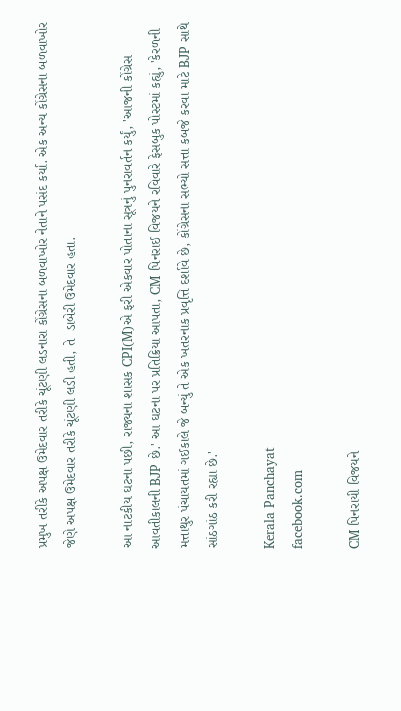પ્રમુખ તરીકે અપક્ષ ઉમેદવાર તરીકે ચૂંટણી લડનારા કોંગ્રેસના બળવાખોર નેતાને પસંદ કર્યા. એક અન્ય કોંગ્રેસના બળવાખોર જેણે અપક્ષ ઉમેદવાર તરીકે ચૂંટણી લડી હતી, તે  ડાબેરી ઉમેદવાર હતા.

આ નાટકીય ઘટના પછી, રાજ્યના શાસક CPI(M)એ ફરી એકવાર પોતાના સૂત્રનું પુનરાવર્તન કર્યું, 'આજની કોંગ્રેસ આવતીકાલની BJP છે.' આ ઘટના પર પ્રતિક્રિયા આપતા, CM પિનરાઈ વિજયને રવિવારે ફેસબુક પોસ્ટમાં કહ્યું, 'કેરળની મત્તાથુર પંચાયતમાં ગઈકાલે જે બન્યું તે એક ખતરનાક પ્રવૃત્તિ દર્શાવે છે, કોંગ્રેસના સભ્યો સત્તા કબજે કરવા માટે BJP સાથે સાંઠગાંઠ કરી રહ્યા છે.'

Kerala Panchayat
facebook.com

CM પિનરાયી વિજયને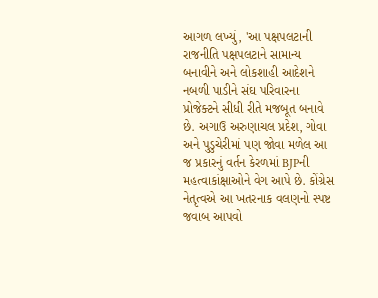આગળ લખ્યું, 'આ પક્ષપલટાની રાજનીતિ પક્ષપલટાને સામાન્ય બનાવીને અને લોકશાહી આદેશને નબળી પાડીને સંઘ પરિવારના પ્રોજેક્ટને સીધી રીતે મજબૂત બનાવે છે. અગાઉ અરુણાચલ પ્રદેશ, ગોવા અને પુડુચેરીમાં પણ જોવા મળેલ આ જ પ્રકારનું વર્તન કેરળમાં BJPની મહત્વાકાંક્ષાઓને વેગ આપે છે. કોંગ્રેસ નેતૃત્વએ આ ખતરનાક વલણનો સ્પષ્ટ જવાબ આપવો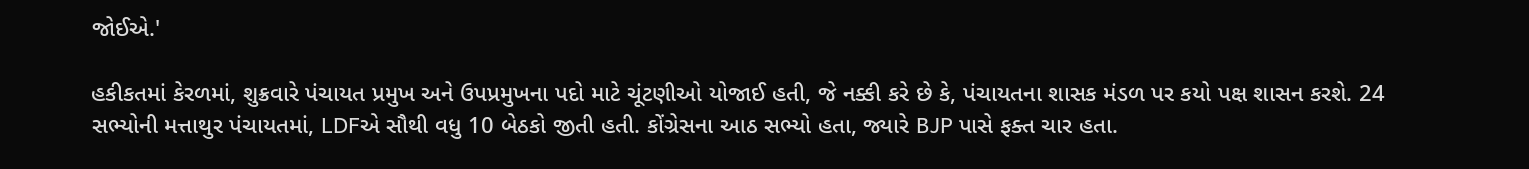જોઈએ.'

હકીકતમાં કેરળમાં, શુક્રવારે પંચાયત પ્રમુખ અને ઉપપ્રમુખના પદો માટે ચૂંટણીઓ યોજાઈ હતી, જે નક્કી કરે છે કે, પંચાયતના શાસક મંડળ પર કયો પક્ષ શાસન કરશે. 24 સભ્યોની મત્તાથુર પંચાયતમાં, LDFએ સૌથી વધુ 10 બેઠકો જીતી હતી. કોંગ્રેસના આઠ સભ્યો હતા, જ્યારે BJP પાસે ફક્ત ચાર હતા.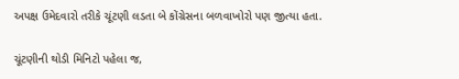અપક્ષ ઉમેદવારો તરીકે ચૂંટણી લડતા બે કોંગ્રેસના બળવાખોરો પણ જીત્યા હતા.

ચૂંટણીની થોડી મિનિટો પહેલા જ,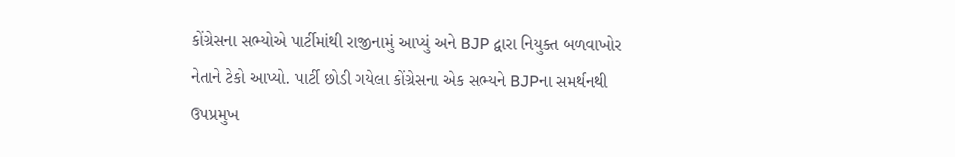કોંગ્રેસના સભ્યોએ પાર્ટીમાંથી રાજીનામું આપ્યું અને BJP દ્વારા નિયુક્ત બળવાખોર નેતાને ટેકો આપ્યો. પાર્ટી છોડી ગયેલા કોંગ્રેસના એક સભ્યને BJPના સમર્થનથી ઉપપ્રમુખ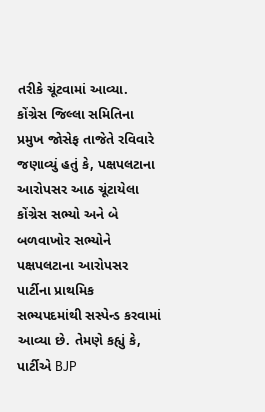તરીકે ચૂંટવામાં આવ્યા. કોંગ્રેસ જિલ્લા સમિતિના પ્રમુખ જોસેફ તાજેતે રવિવારે જણાવ્યું હતું કે, પક્ષપલટાના આરોપસર આઠ ચૂંટાયેલા કોંગ્રેસ સભ્યો અને બે બળવાખોર સભ્યોને પક્ષપલટાના આરોપસર પાર્ટીના પ્રાથમિક સભ્યપદમાંથી સસ્પેન્ડ કરવામાં આવ્યા છે. તેમણે કહ્યું કે, પાર્ટીએ BJP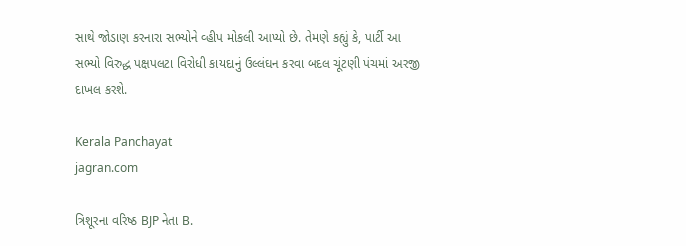સાથે જોડાણ કરનારા સભ્યોને વ્હીપ મોકલી આપ્યો છે. તેમણે કહ્યું કે, પાર્ટી આ સભ્યો વિરુદ્ધ પક્ષપલટા વિરોધી કાયદાનું ઉલ્લંઘન કરવા બદલ ચૂંટણી પંચમાં અરજી દાખલ કરશે.

Kerala Panchayat
jagran.com

ત્રિશૂરના વરિષ્ઠ BJP નેતા B.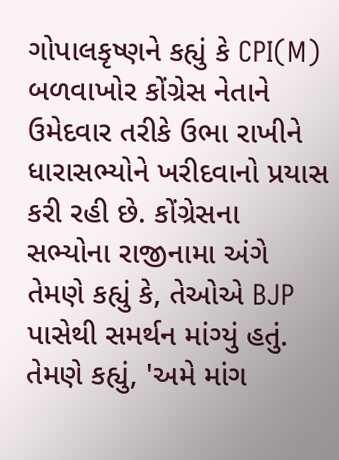ગોપાલકૃષ્ણને કહ્યું કે CPI(M) બળવાખોર કોંગ્રેસ નેતાને ઉમેદવાર તરીકે ઉભા રાખીને ધારાસભ્યોને ખરીદવાનો પ્રયાસ કરી રહી છે. કોંગ્રેસના સભ્યોના રાજીનામા અંગે તેમણે કહ્યું કે, તેઓએ BJP પાસેથી સમર્થન માંગ્યું હતું. તેમણે કહ્યું, 'અમે માંગ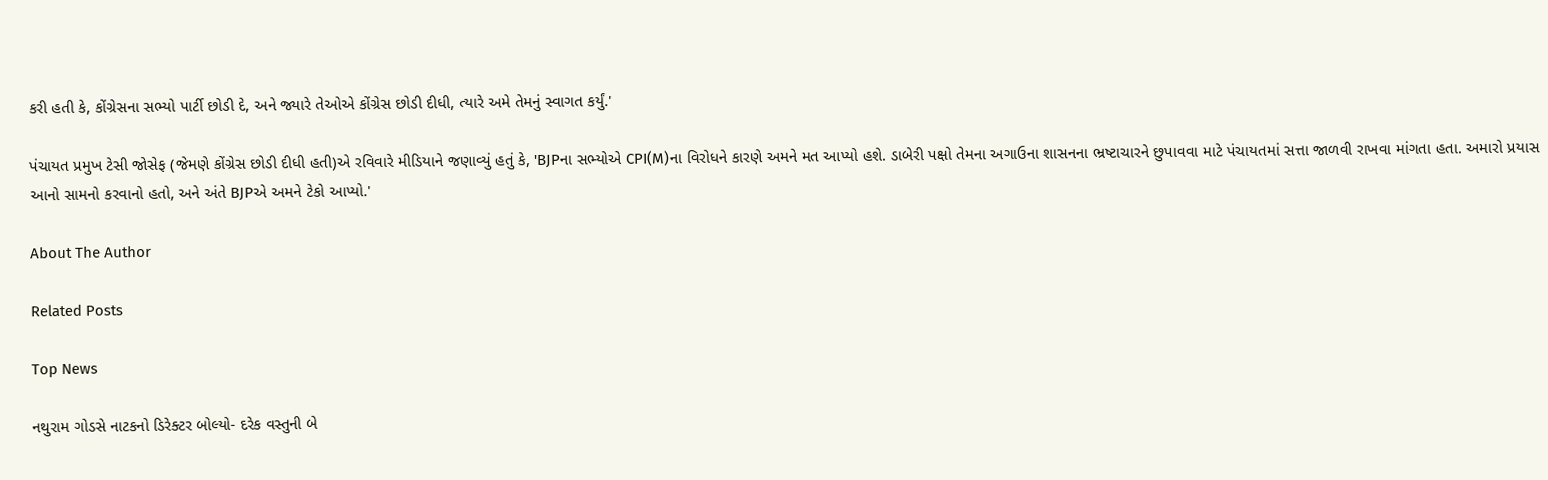કરી હતી કે, કોંગ્રેસના સભ્યો પાર્ટી છોડી દે, અને જ્યારે તેઓએ કોંગ્રેસ છોડી દીધી, ત્યારે અમે તેમનું સ્વાગત કર્યું.'

પંચાયત પ્રમુખ ટેસી જોસેફ (જેમણે કોંગ્રેસ છોડી દીધી હતી)એ રવિવારે મીડિયાને જણાવ્યું હતું કે, 'BJPના સભ્યોએ CPI(M)ના વિરોધને કારણે અમને મત આપ્યો હશે. ડાબેરી પક્ષો તેમના અગાઉના શાસનના ભ્રષ્ટાચારને છુપાવવા માટે પંચાયતમાં સત્તા જાળવી રાખવા માંગતા હતા. અમારો પ્રયાસ આનો સામનો કરવાનો હતો, અને અંતે BJPએ અમને ટેકો આપ્યો.'

About The Author

Related Posts

Top News

નથુરામ ગોડસે નાટકનો ડિરેક્ટર બોલ્યો- દરેક વસ્તુની બે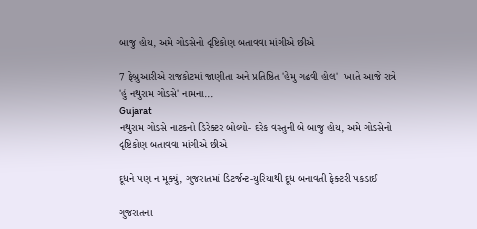બાજુ હોય, અમે ગોડસેનો દૃષ્ટિકોણ બતાવવા માંગીએ છીએ

7 ફેબ્રુઆરીએ રાજકોટમાં જાણીતા અને પ્રતિષ્ઠિત 'હેમુ ગઢવી હોલ'  ખાતે આજે રાત્રે 'હું નથુરામ ગોડસે' નામના...
Gujarat
નથુરામ ગોડસે નાટકનો ડિરેક્ટર બોલ્યો- દરેક વસ્તુની બે બાજુ હોય, અમે ગોડસેનો દૃષ્ટિકોણ બતાવવા માંગીએ છીએ

દૂધને પણ ન મૂક્યું, ગુજરાતમાં ડિટર્જન્ટ-યુરિયાથી દૂધ બનાવતી ફેક્ટરી પકડાઈ

ગુજરાતના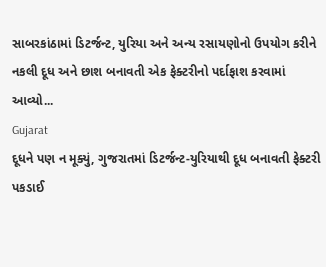સાબરકાંઠામાં ડિટર્જન્ટ, યુરિયા અને અન્ય રસાયણોનો ઉપયોગ કરીને નકલી દૂધ અને છાશ બનાવતી એક ફેક્ટરીનો પર્દાફાશ કરવામાં આવ્યો...
Gujarat
દૂધને પણ ન મૂક્યું, ગુજરાતમાં ડિટર્જન્ટ-યુરિયાથી દૂધ બનાવતી ફેક્ટરી પકડાઈ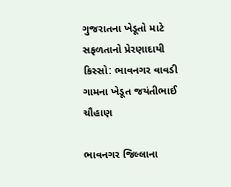ગુજરાતના ખેડૂતો માટે સફળતાનો પ્રેરણાદાયી કિસ્સો: ભાવનગર વાવડી ગામના ખેડૂત જયંતીભાઈ ચૌહાણ

ભાવનગર જિલ્લાના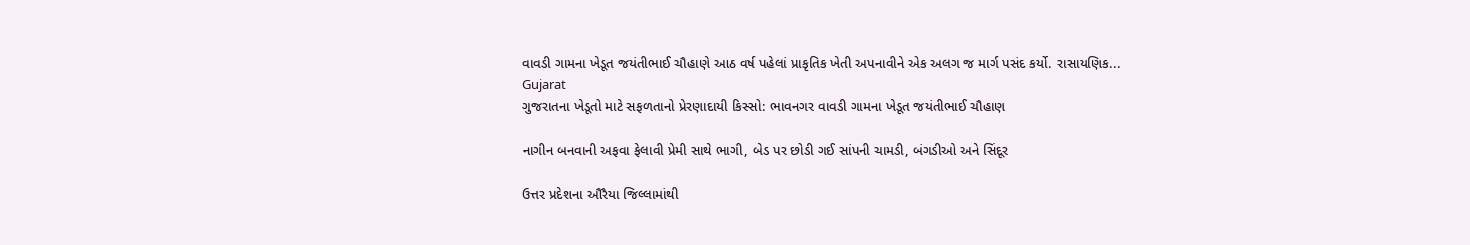વાવડી ગામના ખેડૂત જયંતીભાઈ ચૌહાણે આઠ વર્ષ પહેલાં પ્રાકૃતિક ખેતી અપનાવીને એક અલગ જ માર્ગ પસંદ કર્યો. રાસાયણિક...
Gujarat
ગુજરાતના ખેડૂતો માટે સફળતાનો પ્રેરણાદાયી કિસ્સો: ભાવનગર વાવડી ગામના ખેડૂત જયંતીભાઈ ચૌહાણ

નાગીન બનવાની અફવા ફેલાવી પ્રેમી સાથે ભાગી, બેડ પર છોડી ગઈ સાંપની ચામડી, બંગડીઓ અને સિંદૂર

ઉત્તર પ્રદેશના ઔરૈયા જિલ્લામાંથી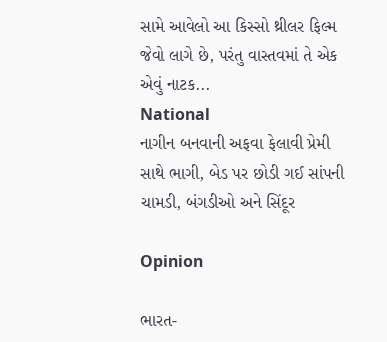સામે આવેલો આ કિસ્સો થ્રીલર ફિલ્મ જેવો લાગે છે, પરંતુ વાસ્તવમાં તે એક એવું નાટક...
National
નાગીન બનવાની અફવા ફેલાવી પ્રેમી સાથે ભાગી, બેડ પર છોડી ગઈ સાંપની ચામડી, બંગડીઓ અને સિંદૂર

Opinion

ભારત-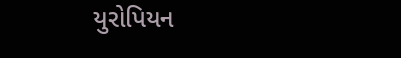યુરોપિયન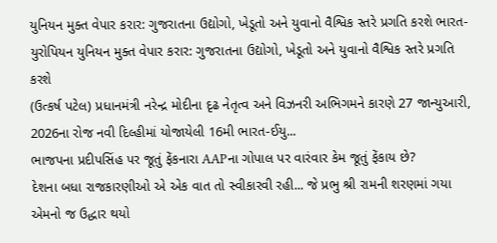યુનિયન મુક્ત વેપાર કરાર: ગુજરાતના ઉદ્યોગો, ખેડૂતો અને યુવાનો વૈશ્વિક સ્તરે પ્રગતિ કરશે ભારત-યુરોપિયન યુનિયન મુક્ત વેપાર કરાર: ગુજરાતના ઉદ્યોગો, ખેડૂતો અને યુવાનો વૈશ્વિક સ્તરે પ્રગતિ કરશે
(ઉત્કર્ષ પટેલ) પ્રધાનમંત્રી નરેન્દ્ર મોદીના દૃઢ નેતૃત્વ અને વિઝનરી અભિગમને કારણે 27 જાન્યુઆરી, 2026ના રોજ નવી દિલ્હીમાં યોજાયેલી 16મી ભારત-ઈયુ...
ભાજપના પ્રદીપસિંહ પર જૂતું ફેંકનારા AAPના ગોપાલ પર વારંવાર કેમ જૂતું ફેંકાય છે?
દેશના બધા રાજકારણીઓ એ એક વાત તો સ્વીકારવી રહી... જે પ્રભુ શ્રી રામની શરણમાં ગયા એમનો જ ઉદ્ધાર થયો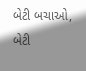બેટી બચાઓ, બેટી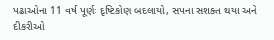પઢાઓના 11 વર્ષ પૂર્ણઃ દૃષ્ટિકોણ બદલાયો, સપના સશક્ત થયા અને દીકરીઓ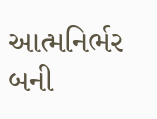આત્મનિર્ભર બની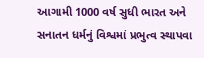આગામી 1000 વર્ષ સુધી ભારત અને સનાતન ધર્મનું વિશ્વમાં પ્રભુત્વ સ્થાપવા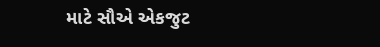માટે સૌએ એકજુટ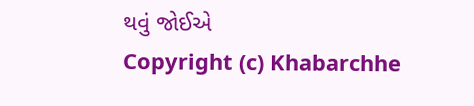થવું જોઈએ
Copyright (c) Khabarchhe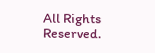All Rights Reserved.